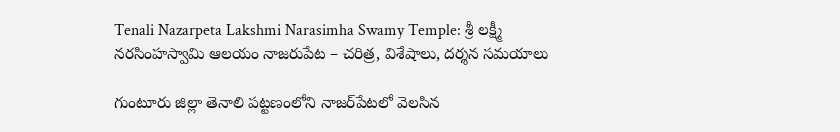Tenali Nazarpeta Lakshmi Narasimha Swamy Temple: శ్రీ లక్ష్మీ నరసింహస్వామి ఆలయం నాజరుపేట – చరిత్ర, విశేషాలు, దర్శన సమయాలు

గుంటూరు జిల్లా తెనాలి పట్టణంలోని నాజర్‌పేటలో వెలసిన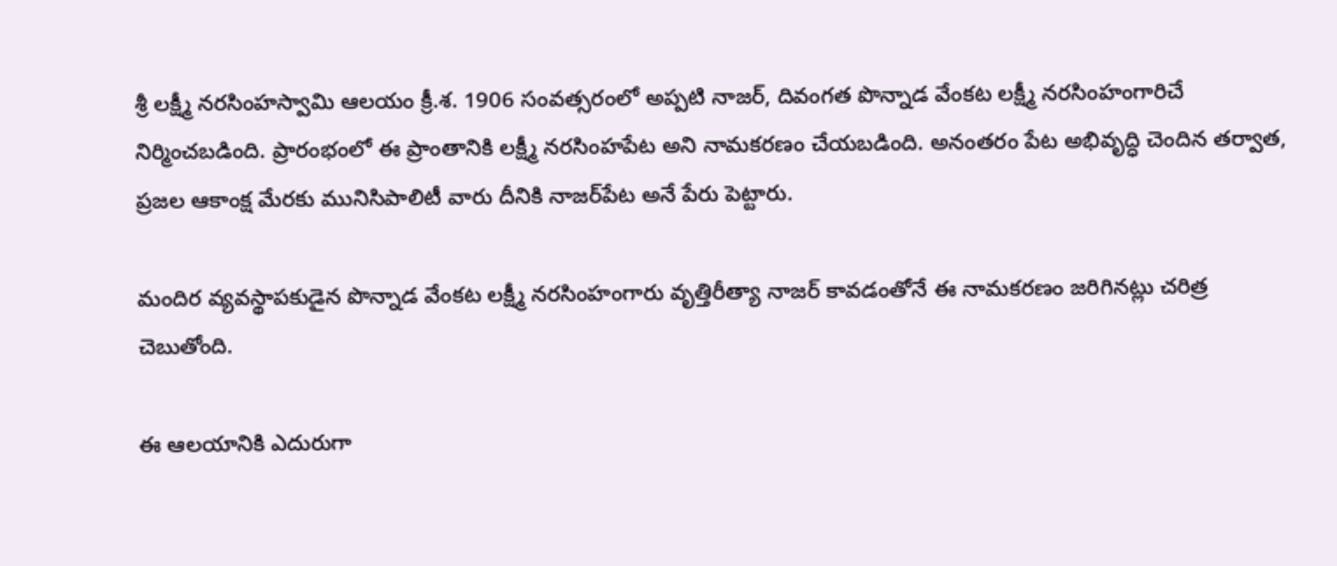శ్రీ లక్ష్మీ నరసింహస్వామి ఆలయం క్రీ.శ. 1906 సంవత్సరంలో అప్పటి నాజర్, దివంగత పొన్నాడ వేంకట లక్ష్మీ నరసింహంగారిచే నిర్మించబడింది. ప్రారంభంలో ఈ ప్రాంతానికి లక్ష్మీ నరసింహపేట అని నామకరణం చేయబడింది. అనంతరం పేట అభివృద్ధి చెందిన తర్వాత, ప్రజల ఆకాంక్ష మేరకు మునిసిపాలిటీ వారు దీనికి నాజర్‌పేట అనే పేరు పెట్టారు.

మందిర వ్యవస్థాపకుడైన పొన్నాడ వేంకట లక్ష్మీ నరసింహంగారు వృత్తిరీత్యా నాజర్ కావడంతోనే ఈ నామకరణం జరిగినట్లు చరిత్ర చెబుతోంది.

ఈ ఆలయానికి ఎదురుగా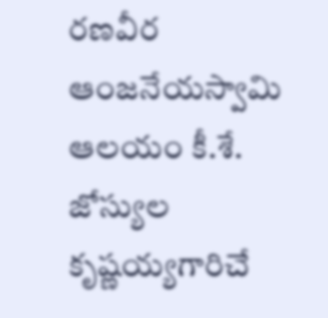రణవీర ఆంజనేయస్వామి ఆలయం కీ.శే. జోస్యుల కృష్ణయ్యగారిచే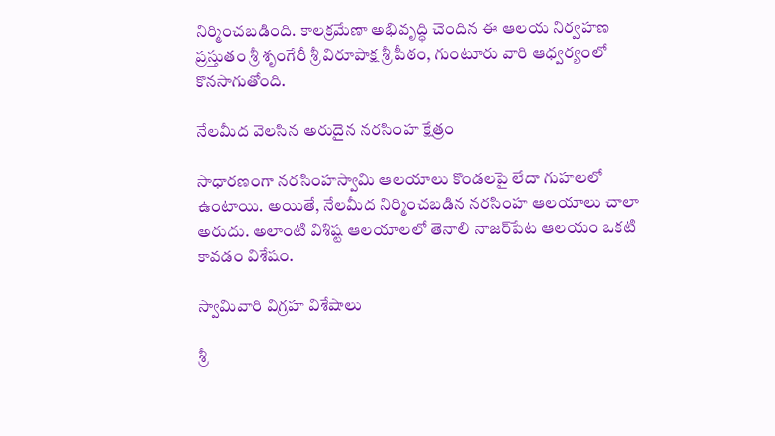నిర్మించబడింది. కాలక్రమేణా అభివృద్ధి చెందిన ఈ ఆలయ నిర్వహణ ప్రస్తుతం శ్రీ శృంగేరీ శ్రీ విరూపాక్ష శ్రీ పీఠం, గుంటూరు వారి ఆధ్వర్యంలో కొనసాగుతోంది.

నేలమీద వెలసిన అరుదైన నరసింహ క్షేత్రం

సాధారణంగా నరసింహస్వామి ఆలయాలు కొండలపై లేదా గుహలలో ఉంటాయి. అయితే, నేలమీద నిర్మించబడిన నరసింహ ఆలయాలు చాలా అరుదు. అలాంటి విశిష్ట ఆలయాలలో తెనాలి నాజర్‌పేట ఆలయం ఒకటి కావడం విశేషం.

స్వామివారి విగ్రహ విశేషాలు

శ్రీ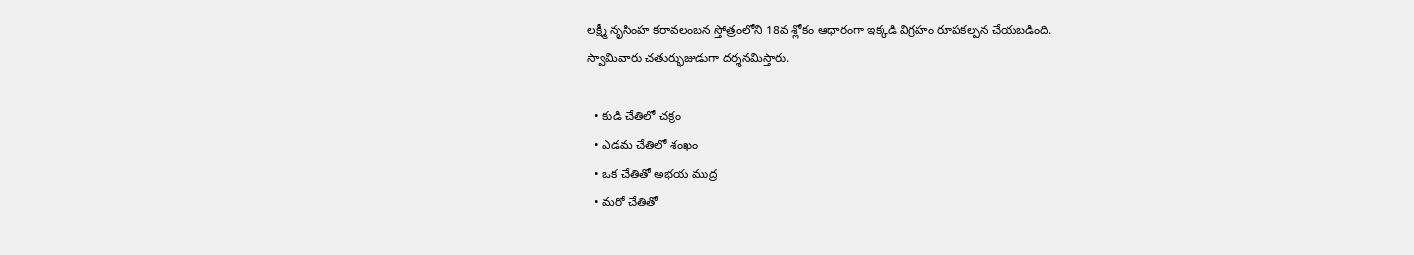లక్ష్మీ నృసింహ కరావలంబన స్తోత్రంలోని 18వ శ్లోకం ఆధారంగా ఇక్కడి విగ్రహం రూపకల్పన చేయబడింది.
స్వామివారు చతుర్భుజుడుగా దర్శనమిస్తారు.

  • కుడి చేతిలో చక్రం
  • ఎడమ చేతిలో శంఖం
  • ఒక చేతితో అభయ ముద్ర
  • మరో చేతితో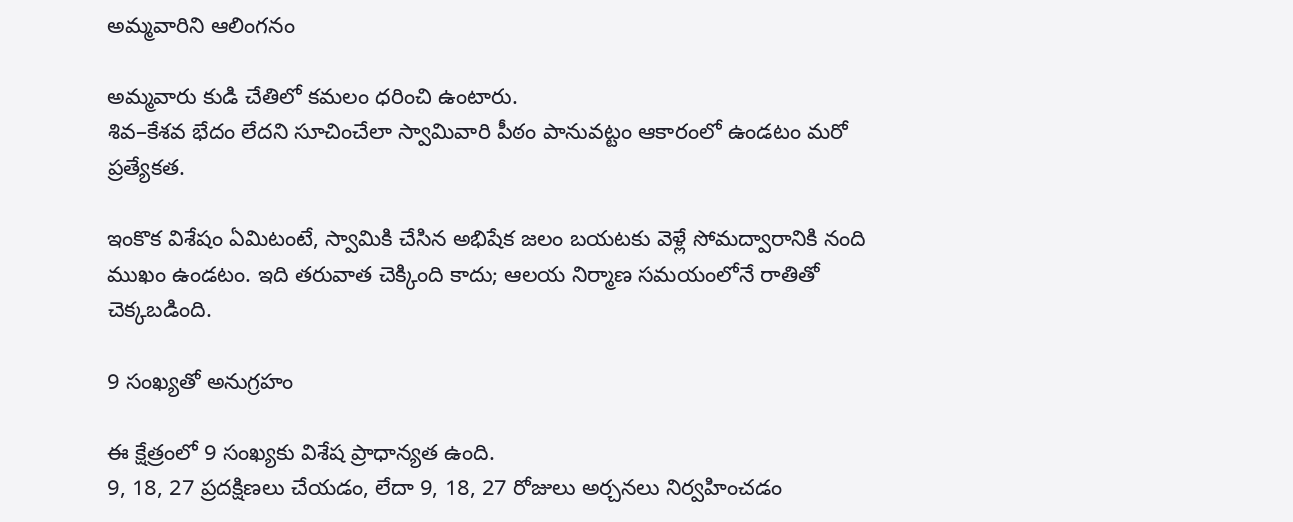అమ్మవారిని ఆలింగనం

అమ్మవారు కుడి చేతిలో కమలం ధరించి ఉంటారు.
శివ–కేశవ భేదం లేదని సూచించేలా స్వామివారి పీఠం పానువట్టం ఆకారంలో ఉండటం మరో ప్రత్యేకత.

ఇంకొక విశేషం ఏమిటంటే, స్వామికి చేసిన అభిషేక జలం బయటకు వెళ్లే సోమద్వారానికి నంది ముఖం ఉండటం. ఇది తరువాత చెక్కింది కాదు; ఆలయ నిర్మాణ సమయంలోనే రాతితో చెక్కబడింది.

9 సంఖ్యతో అనుగ్రహం

ఈ క్షేత్రంలో 9 సంఖ్యకు విశేష ప్రాధాన్యత ఉంది.
9, 18, 27 ప్రదక్షిణలు చేయడం, లేదా 9, 18, 27 రోజులు అర్చనలు నిర్వహించడం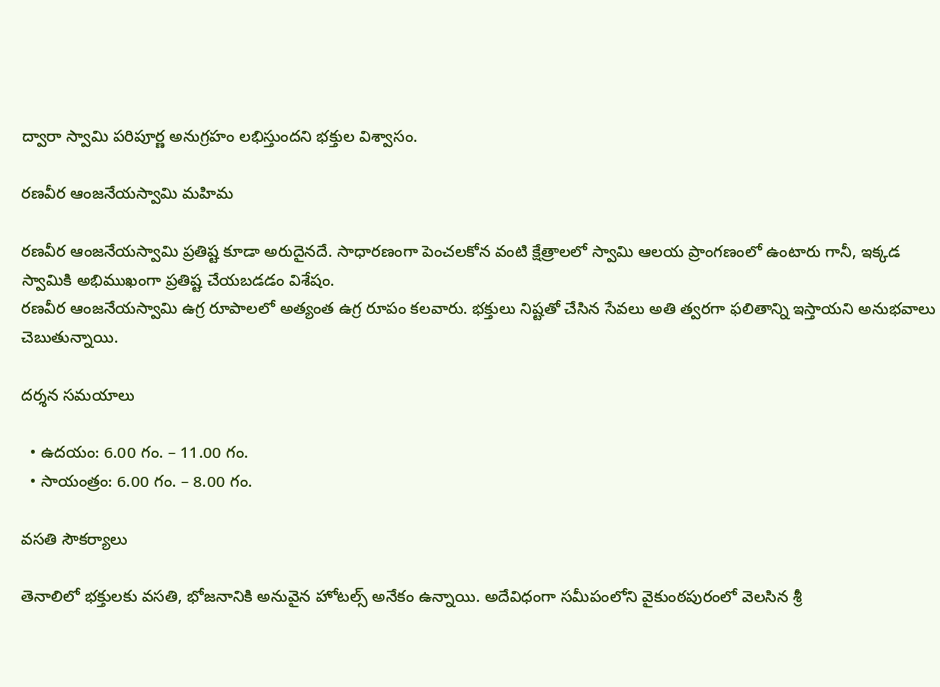ద్వారా స్వామి పరిపూర్ణ అనుగ్రహం లభిస్తుందని భక్తుల విశ్వాసం.

రణవీర ఆంజనేయస్వామి మహిమ

రణవీర ఆంజనేయస్వామి ప్రతిష్ట కూడా అరుదైనదే. సాధారణంగా పెంచలకోన వంటి క్షేత్రాలలో స్వామి ఆలయ ప్రాంగణంలో ఉంటారు గానీ, ఇక్కడ స్వామికి అభిముఖంగా ప్రతిష్ట చేయబడడం విశేషం.
రణవీర ఆంజనేయస్వామి ఉగ్ర రూపాలలో అత్యంత ఉగ్ర రూపం కలవారు. భక్తులు నిష్టతో చేసిన సేవలు అతి త్వరగా ఫలితాన్ని ఇస్తాయని అనుభవాలు చెబుతున్నాయి.

దర్శన సమయాలు

  • ఉదయం: 6.00 గం. – 11.00 గం.
  • సాయంత్రం: 6.00 గం. – 8.00 గం.

వసతి సౌకర్యాలు

తెనాలిలో భక్తులకు వసతి, భోజనానికి అనువైన హోటల్స్ అనేకం ఉన్నాయి. అదేవిధంగా సమీపంలోని వైకుంఠపురంలో వెలసిన శ్రీ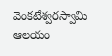వెంకటేశ్వరస్వామి ఆలయం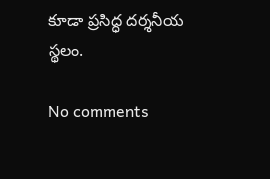కూడా ప్రసిద్ధ దర్శనీయ స్థలం.

No comments